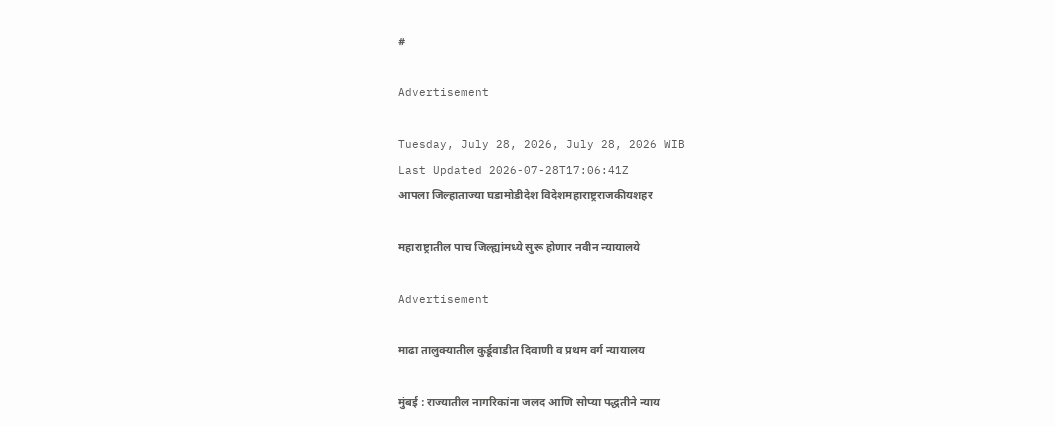#

Advertisement

Tuesday, July 28, 2026, July 28, 2026 WIB
Last Updated 2026-07-28T17:06:41Z
आपला जिल्हाताज्या घडामोडीदेश विदेशमहाराष्ट्रराजकीयशहर

महाराष्ट्रातील पाच जिल्ह्यांमध्ये सुरू होणार नवीन न्यायालये

Advertisement

माढा तालुक्यातील कुर्डूवाडीत दिवाणी व प्रथम वर्ग न्यायालय

मुंबई : राज्यातील नागरिकांना जलद आणि सोप्या पद्धतीने न्याय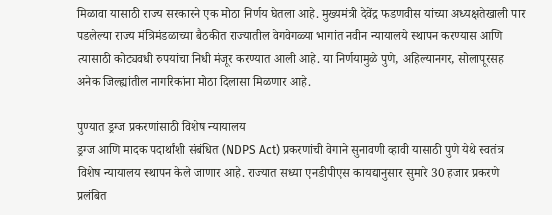मिळावा यासाठी राज्य सरकारने एक मोठा निर्णय घेतला आहे. मुख्यमंत्री देवेंद्र फडणवीस यांच्या अध्यक्षतेखाली पार पडलेल्या राज्य मंत्रिमंडळाच्या बैठकीत राज्यातील वेगवेगळ्या भागांत नवीन न्यायालये स्थापन करण्यास आणि त्यासाठी कोट्यवधी रुपयांचा निधी मंजूर करण्यात आली आहे. या निर्णयामुळे पुणे, अहिल्यानगर, सोलापूरसह अनेक जिल्ह्यांतील नागरिकांना मोठा दिलासा मिळणार आहे.

पुण्यात ड्रग्ज प्रकरणांसाठी विशेष न्यायालय
ड्रग्ज आणि मादक पदार्थांशी संबंधित (NDPS Act) प्रकरणांची वेगाने सुनावणी व्हावी यासाठी पुणे येथे स्वतंत्र विशेष न्यायालय स्थापन केले जाणार आहे. राज्यात सध्या एनडीपीएस कायद्यानुसार सुमारे 30 हजार प्रकरणे प्रलंबित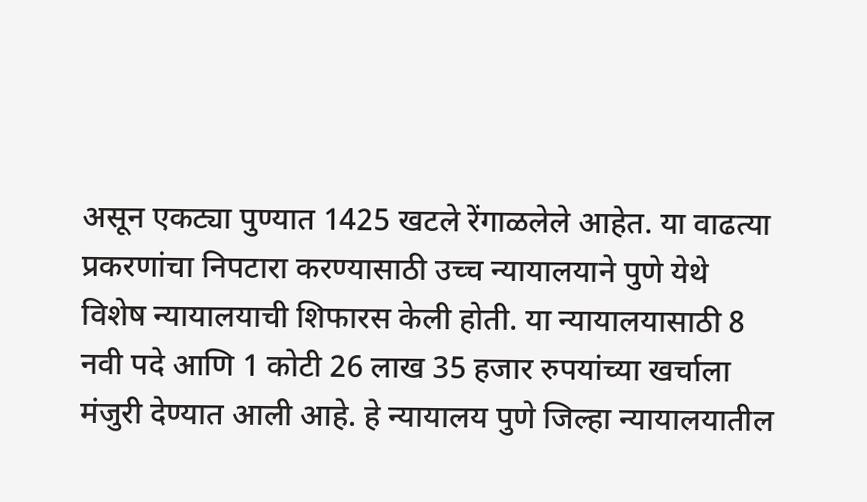असून एकट्या पुण्यात 1425 खटले रेंगाळलेले आहेत. या वाढत्या प्रकरणांचा निपटारा करण्यासाठी उच्च न्यायालयाने पुणे येथे विशेष न्यायालयाची शिफारस केली होती. या न्यायालयासाठी 8 नवी पदे आणि 1 कोटी 26 लाख 35 हजार रुपयांच्या खर्चाला मंजुरी देण्यात आली आहे. हे न्यायालय पुणे जिल्हा न्यायालयातील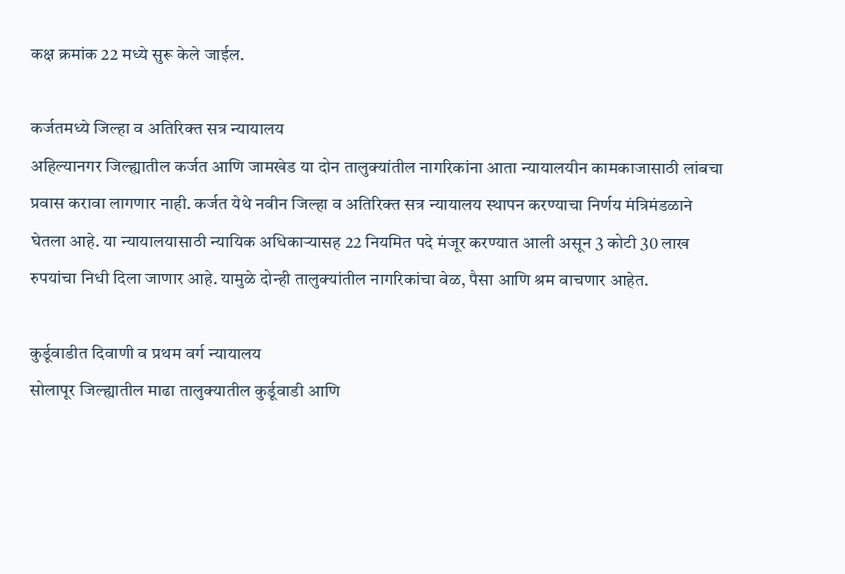कक्ष क्रमांक 22 मध्ये सुरू केले जाईल.

कर्जतमध्ये जिल्हा व अतिरिक्त सत्र न्यायालय
अहिल्यानगर जिल्ह्यातील कर्जत आणि जामखेड या दोन तालुक्यांतील नागरिकांना आता न्यायालयीन कामकाजासाठी लांबचा प्रवास करावा लागणार नाही. कर्जत येथे नवीन जिल्हा व अतिरिक्त सत्र न्यायालय स्थापन करण्याचा निर्णय मंत्रिमंडळाने घेतला आहे. या न्यायालयासाठी न्यायिक अधिकाऱ्यासह 22 नियमित पदे मंजूर करण्यात आली असून 3 कोटी 30 लाख रुपयांचा निधी दिला जाणार आहे. यामुळे दोन्ही तालुक्यांतील नागरिकांचा वेळ, पैसा आणि श्रम वाचणार आहेत.

कुर्डूवाडीत दिवाणी व प्रथम वर्ग न्यायालय
सोलापूर जिल्ह्यातील माढा तालुक्यातील कुर्डूवाडी आणि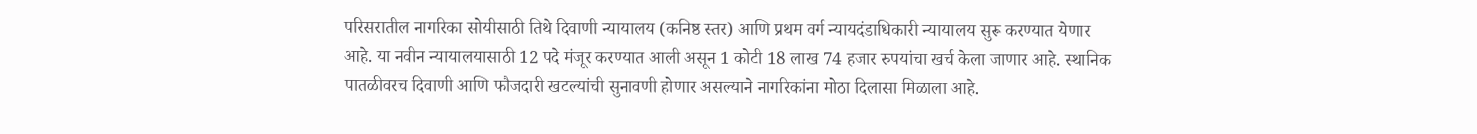परिसरातील नागरिका सोयीसाठी तिथे दिवाणी न्यायालय (कनिष्ठ स्तर) आणि प्रथम वर्ग न्यायदंडाधिकारी न्यायालय सुरू करण्यात येणार आहे. या नवीन न्यायालयासाठी 12 पदे मंजूर करण्यात आली असून 1 कोटी 18 लाख 74 हजार रुपयांचा खर्च केला जाणार आहे. स्थानिक पातळीवरच दिवाणी आणि फौजदारी खटल्यांची सुनावणी होणार असल्याने नागरिकांना मोठा दिलासा मिळाला आहे.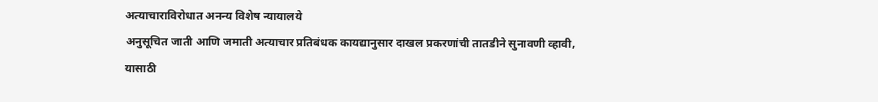अत्याचाराविरोधात अनन्य विशेष न्यायालये
अनुसूचित जाती आणि जमाती अत्याचार प्रतिबंधक कायद्यानुसार दाखल प्रकरणांची तातडीने सुनावणी व्हावी, यासाठी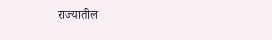राज्यातील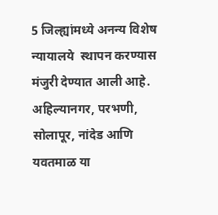5 जिल्ह्यांमध्ये अनन्य विशेष न्यायालये  स्थापन करण्यास मंजुरी देण्यात आली आहे. अहिल्यानगर, परभणी, सोलापूर, नांदेड आणि यवतमाळ या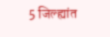5 जिल्ह्यांत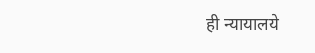ही न्यायालये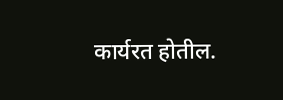कार्यरत होतील.